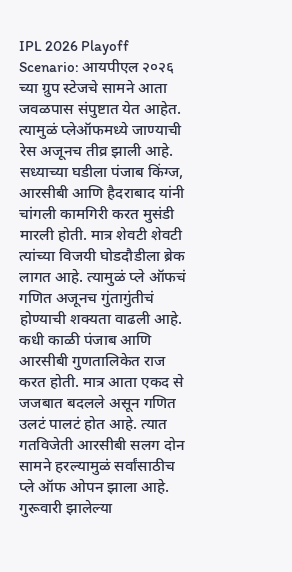IPL 2026 Playoff Scenario: आयपीएल २०२६ च्या ग्रुप स्टेजचे सामने आता जवळपास संपुष्टात येत आहेत. त्यामुळं प्लेऑफमध्ये जाण्याची रेस अजूनच तीव्र झाली आहे. सध्याच्या घडीला पंजाब किंग्ज, आरसीबी आणि हैदराबाद यांनी चांगली कामगिरी करत मुसंडी मारली होती. मात्र शेवटी शेवटी त्यांच्या विजयी घोडदौडीला ब्रेक लागत आहे. त्यामुळं प्ले ऑफचं गणित अजूनच गुंतागुंतीचं होण्याची शक्यता वाढली आहे.
कधी काळी पंजाब आणि आरसीबी गुणतालिकेत राज करत होती. मात्र आता एकद से जजबात बदलले असून गणित उलटं पालटं होत आहे. त्यात गतविजेती आरसीबी सलग दोन सामने हरल्यामुळं सर्वांसाठीच प्ले ऑफ ओपन झाला आहे.
गुरूवारी झालेल्या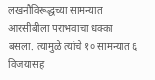लखनौविरूद्धच्या सामन्यात आरसीबीला पराभवाचा धक्का बसला. त्यामुळे त्यांचे १० सामन्यात ६ विजयासह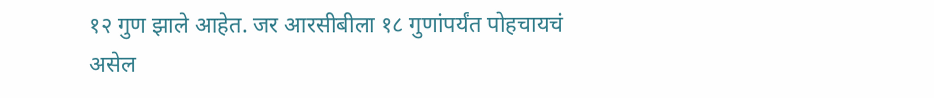१२ गुण झाले आहेत. जर आरसीबीला १८ गुणांपर्यंत पोहचायचं असेल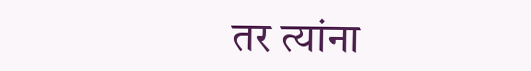तर त्यांना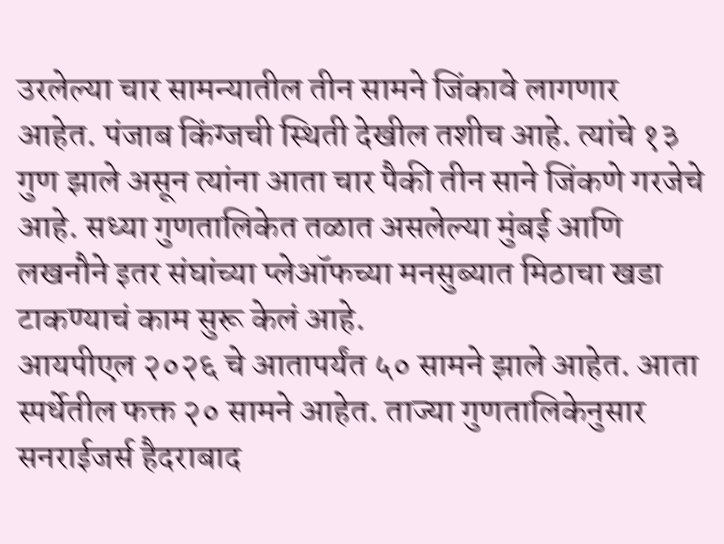उरलेल्या चार सामन्यातील तीन सामने जिंकावे लागणार आहेत. पंजाब किंग्जची स्थिती देखील तशीच आहे. त्यांचे १३ गुण झाले असून त्यांना आता चार पैकी तीन साने जिंकणे गरजेचे आहे. सध्या गुणतालिकेत तळात असलेल्या मुंबई आणि लखनौने इतर संघांच्या प्लेऑफच्या मनसुब्यात मिठाचा खडा टाकण्याचं काम सुरू केलं आहे.
आयपीएल २०२६ चे आतापर्यंत ५० सामने झाले आहेत. आता स्पर्धेतील फक्त २० सामने आहेत. ताज्या गुणतालिकेनुसार सनराईजर्स हैदराबाद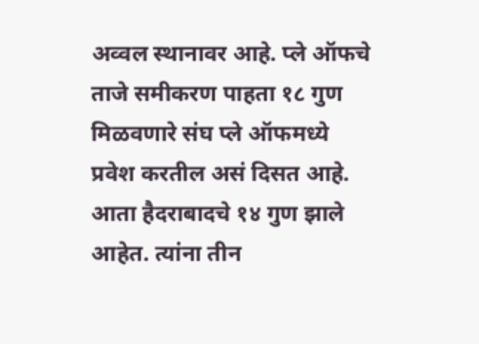अव्वल स्थानावर आहे. प्ले ऑफचे ताजे समीकरण पाहता १८ गुण मिळवणारे संघ प्ले ऑफमध्ये प्रवेश करतील असं दिसत आहे. आता हैदराबादचे १४ गुण झाले आहेत. त्यांना तीन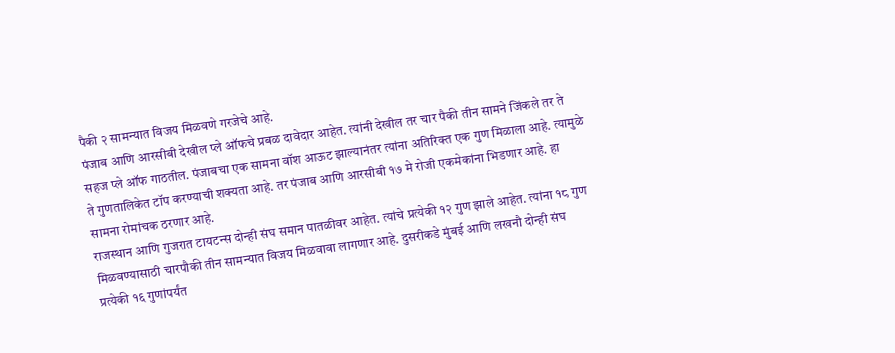पैकी २ सामन्यात विजय मिळवणे गरजेचे आहे.
पंजाब आणि आरसीबी देखील प्ले ऑफचे प्रबळ दावेदार आहेत. त्यांनी देखील तर चार पैकी तीन सामने जिंकले तर ते सहज प्ले ऑफ गाठतील. पंजाबचा एक सामना वॉश आऊट झाल्यानंतर त्यांना अतिरिक्त एक गुण मिळाला आहे. त्यामुळे ते गुणतालिकेत टॉप करण्याची शक्यता आहे. तर पंजाब आणि आरसीबी १७ मे रोजी एकमेकांना भिडणार आहे. हा सामना रोमांचक ठरणार आहे.
राजस्थान आणि गुजरात टायटन्स दोन्ही संघ समान पातळीवर आहेत. त्यांचे प्रत्येकी १२ गुण झाले आहेत. त्यांना १८ गुण मिळवण्यासाठी चारपौकी तीन सामन्यात विजय मिळवावा लागणार आहे. दुसरीकडे मुंबई आणि लखनौ दोन्ही संघ प्रत्येकी १६ गुणांपर्यंत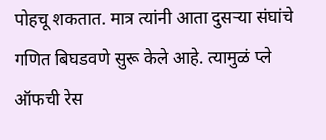पोहचू शकतात. मात्र त्यांनी आता दुसऱ्या संघांचे गणित बिघडवणे सुरू केले आहे. त्यामुळं प्ले ऑफची रेस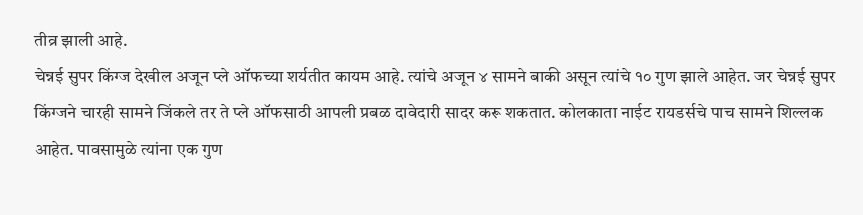तीव्र झाली आहे.
चेन्नई सुपर किंग्ज देखील अजून प्ले ऑफच्या शर्यतीत कायम आहे. त्यांचे अजून ४ सामने बाकी असून त्यांचे १० गुण झाले आहेत. जर चेन्नई सुपर किंग्जने चारही सामने जिंकले तर ते प्ले ऑफसाठी आपली प्रबळ दावेदारी सादर करू शकतात. कोलकाता नाईट रायडर्सचे पाच सामने शिल्लक आहेत. पावसामुळे त्यांना एक गुण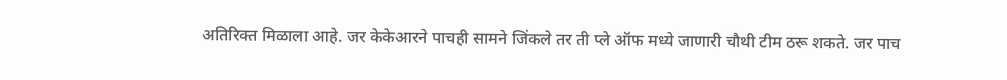अतिरिक्त मिळाला आहे. जर केकेआरने पाचही सामने जिंकले तर ती प्ले ऑफ मध्ये जाणारी चौथी टीम ठरू शकते. जर पाच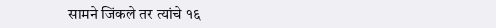सामने जिंकले तर त्यांचे १६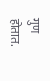गुण होतात.